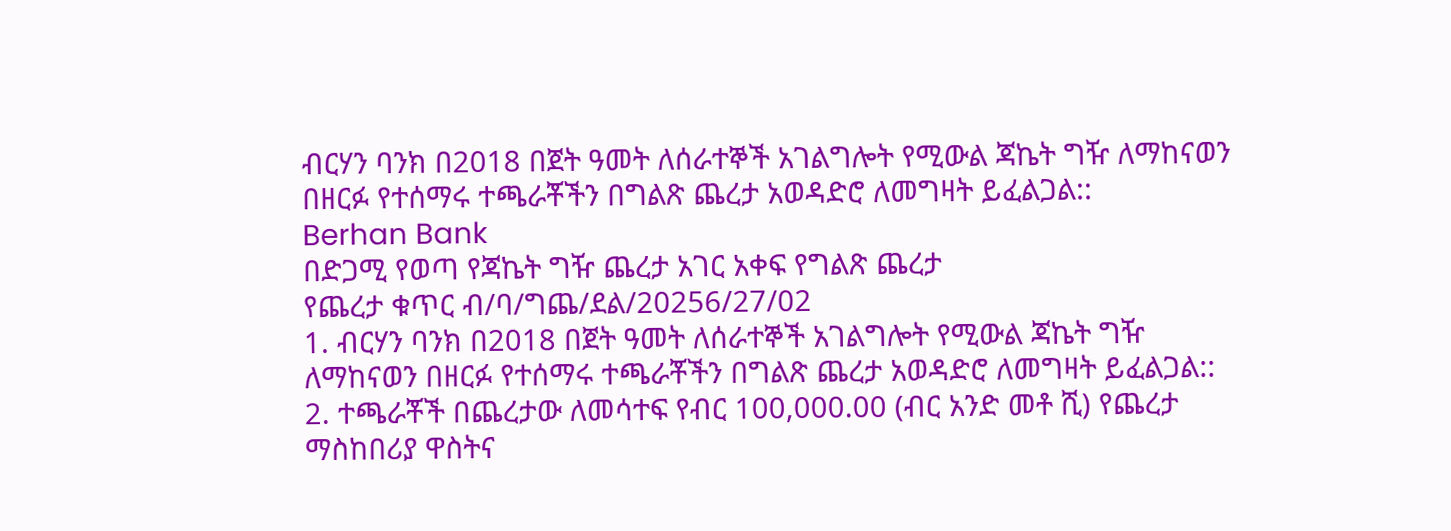ብርሃን ባንክ በ2018 በጀት ዓመት ለሰራተኞች አገልግሎት የሚውል ጃኬት ግዥ ለማከናወን በዘርፉ የተሰማሩ ተጫራቾችን በግልጽ ጨረታ አወዳድሮ ለመግዛት ይፈልጋል::
Berhan Bank
በድጋሚ የወጣ የጃኬት ግዥ ጨረታ አገር አቀፍ የግልጽ ጨረታ
የጨረታ ቁጥር ብ/ባ/ግጨ/ደል/20256/27/02
1. ብርሃን ባንክ በ2018 በጀት ዓመት ለሰራተኞች አገልግሎት የሚውል ጃኬት ግዥ ለማከናወን በዘርፉ የተሰማሩ ተጫራቾችን በግልጽ ጨረታ አወዳድሮ ለመግዛት ይፈልጋል::
2. ተጫራቾች በጨረታው ለመሳተፍ የብር 100,000.00 (ብር አንድ መቶ ሺ) የጨረታ ማስከበሪያ ዋስትና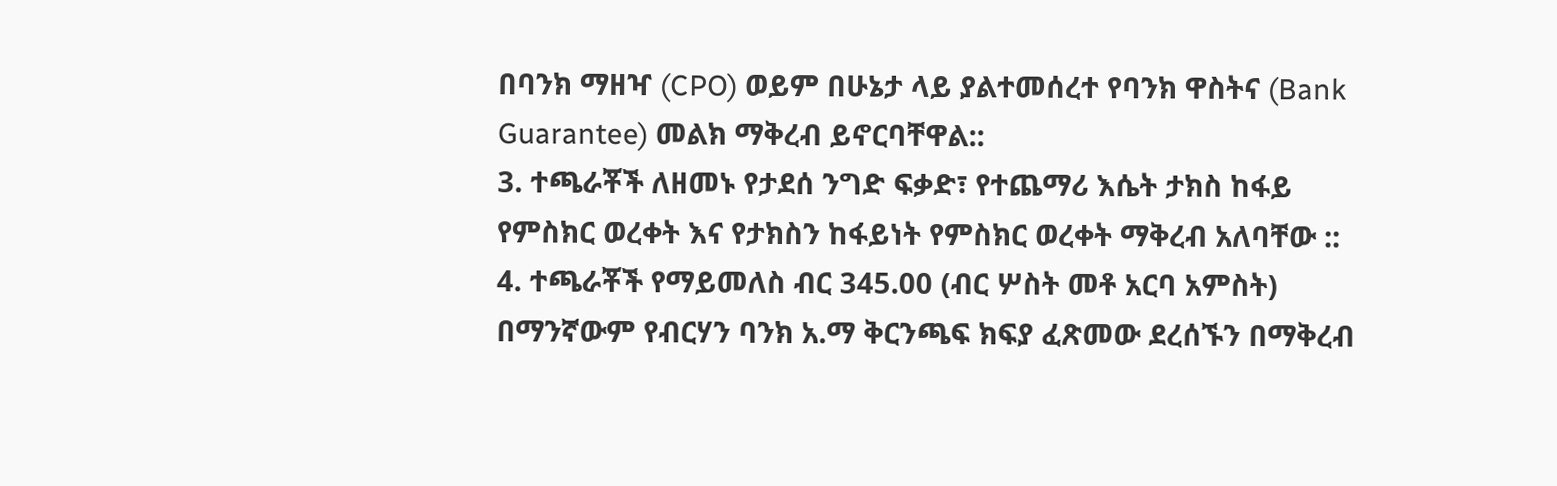በባንክ ማዘዣ (CPO) ወይም በሁኔታ ላይ ያልተመሰረተ የባንክ ዋስትና (Bank Guarantee) መልክ ማቅረብ ይኖርባቸዋል::
3. ተጫራቾች ለዘመኑ የታደሰ ንግድ ፍቃድ፣ የተጨማሪ እሴት ታክስ ከፋይ የምስክር ወረቀት እና የታክስን ከፋይነት የምስክር ወረቀት ማቅረብ አለባቸው ::
4. ተጫራቾች የማይመለስ ብር 345.00 (ብር ሦስት መቶ አርባ አምስት) በማንኛውም የብርሃን ባንክ አ.ማ ቅርንጫፍ ክፍያ ፈጽመው ደረሰኙን በማቅረብ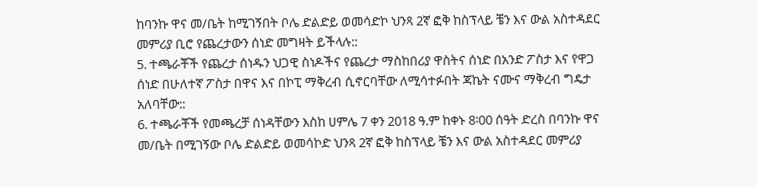ከባንኩ ዋና መ/ቤት ከሚገኝበት ቦሌ ድልድይ ወመሳድኮ ህንጻ 2ኛ ፎቅ ከስፕላይ ቼን እና ውል አስተዳደር መምሪያ ቢሮ የጨረታውን ሰነድ መግዛት ይችላሉ::
5. ተጫራቾች የጨረታ ሰነዱን ህጋዊ ስነዶችና የጨረታ ማስከበሪያ ዋስትና ሰነድ በአንድ ፖስታ እና የዋጋ ሰነድ በሁለተኛ ፖስታ በዋና እና በኮፒ ማቅረብ ሲኖርባቸው ለሚሳተፉበት ጃኬት ናሙና ማቅረብ ግዴታ አለባቸው::
6. ተጫራቾች የመጫረቻ ሰነዳቸውን እስከ ሀምሌ 7 ቀን 2018 ዓ.ም ከቀኑ 8፡00 ሰዓት ድረስ በባንኩ ዋና መ/ቤት በሚገኝው ቦሌ ድልድይ ወመሳኮድ ህንጻ 2ኛ ፎቅ ከስፕላይ ቼን እና ውል አስተዳደር መምሪያ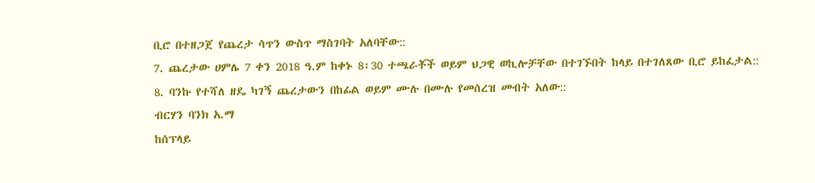ቢሮ በተዘጋጀ የጨረታ ሳጥን ውስጥ ማስገባት አለባቸው::
7. ጨረታው ሀምሌ 7 ቀን 2018 ዓ.ም ከቀኑ 8፡30 ተጫራቾች ወይም ህጋዊ ወኪሎቻቸው በተገኙበት ከላይ በተገለጸው ቢሮ ይከፈታል::
8. ባንኩ የተሻለ ዘዴ ካገኝ ጨረታውን በከፊል ወይም ሙሉ በሙሉ የመሰረዝ መብት አለው::
ብርሃን ባንክ አ.ማ
ከሰፕላይ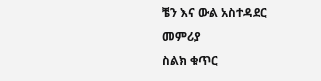ቼን እና ውል አስተዳደር መምሪያ
ስልክ ቁጥር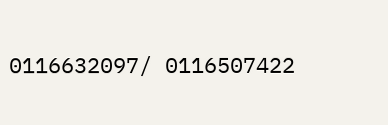0116632097/ 0116507422